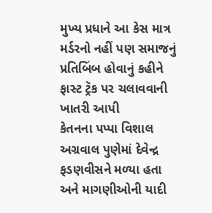મુખ્ય પ્રધાને આ કેસ માત્ર મર્ડરનો નહીં પણ સમાજનું પ્રતિબિંબ હોવાનું કહીને ફાસ્ટ ટ્રૅક પર ચલાવવાની ખાતરી આપી
કેતનના પપ્પા વિશાલ અગ્રવાલ પુણેમાં દેવેન્દ્ર ફડણવીસને મળ્યા હતા અને માગણીઓની યાદી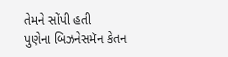તેમને સોંપી હતી
પુણેના બિઝનેસમૅન કેતન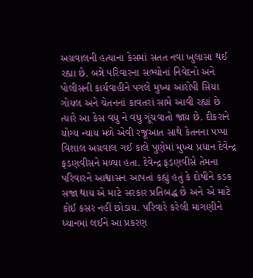અગ્રવાલની હત્યાના કેસમાં સતત નવા ખુલાસા થઈ રહ્યા છે. બન્ને પરિવારના સભ્યોનાં નિવેદનો અને પોલીસની કાર્યવાહીને પગલે મુખ્ય આરોપી સિયા ગોયલ અને ચેતનનાં કાવતરાં સામે આવી રહ્યાં છે ત્યારે આ કેસ વધુ ને વધુ ગૂંચવાતો જાય છે. દીકરાને યોગ્ય ન્યાય મળે એવી રજૂઆત સાથે કેતનના પપ્પા વિશાલ અગ્રવાલ ગઈ કાલે પુણેમાં મુખ્ય પ્રધાન દેવેન્દ્ર ફડણવીસને મળ્યા હતા. દેવેન્દ્ર ફડણવીસે તેમના પરિવારને આશ્વાસન આપતાં કહ્યું હતું કે દોષીને કડક સજા થાય એ માટે સરકાર પ્રતિબદ્ધ છે અને એ માટે કોઈ કસર નહીં છોડાય. પરિવારે કરેલી માગણીને ધ્યાનમાં લઈને આ પ્રકરણ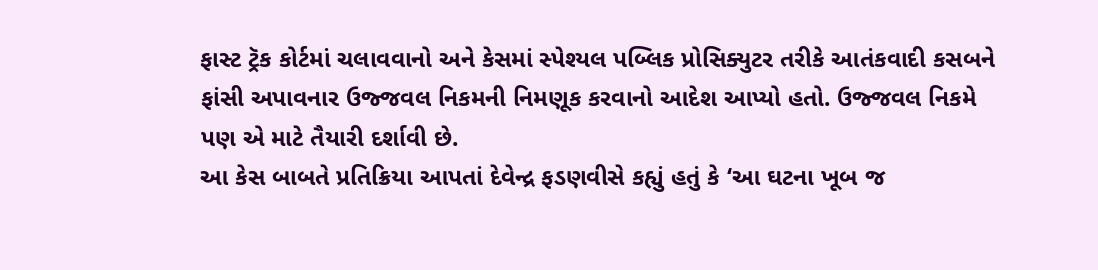ફાસ્ટ ટ્રૅક કોર્ટમાં ચલાવવાનો અને કેસમાં સ્પેશ્યલ પબ્લિક પ્રોસિક્યુટર તરીકે આતંકવાદી કસબને ફાંસી અપાવનાર ઉજ્જવલ નિકમની નિમણૂક કરવાનો આદેશ આપ્યો હતો. ઉજ્જવલ નિકમે પણ એ માટે તૈયારી દર્શાવી છે.
આ કેસ બાબતે પ્રતિક્રિયા આપતાં દેવેન્દ્ર ફડણવીસે કહ્યું હતું કે ‘આ ઘટના ખૂબ જ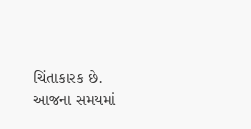ચિંતાકારક છે. આજના સમયમાં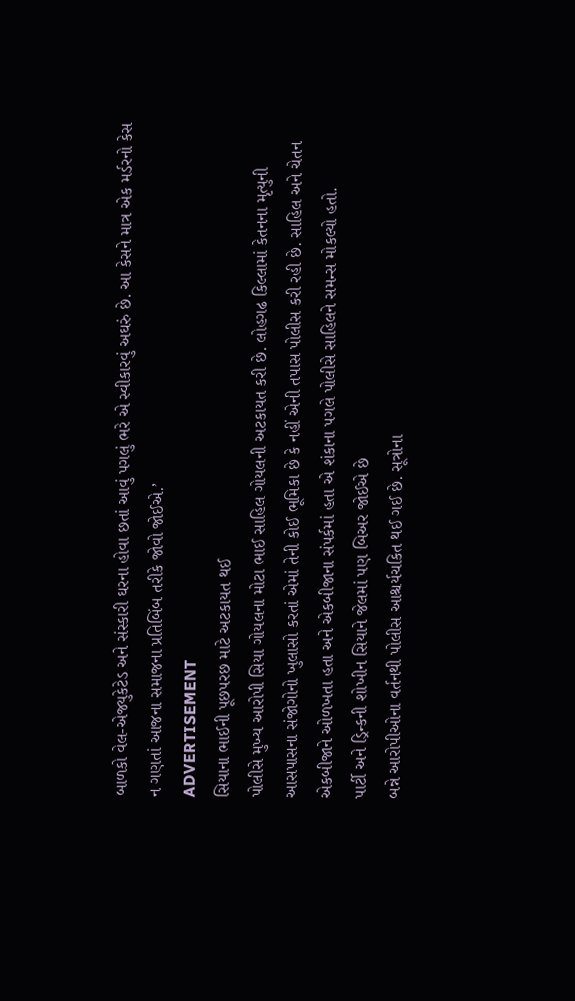બાળકો વેલ-એજ્યુકેટેડ અને સંસ્કારી ઘરના હોવા છતાં આવું પગલું ભરે એ સ્વીકારવું અઘરું છે. આ કેસને માત્ર એક મર્ડરનો કેસ ન ગણતાં આજના સમાજના પ્રતિબિંબ તરીકે જોવો જોઈએ.’
ADVERTISEMENT
સિયાના ભાઈની પૂછપરછ માટે અટકાયત થઈ
પોલીસે મુખ્ય આરોપી સિયા ગોયલના મોટા ભાઈ સાહિલ ગોયલની અટકાયત કરી છે. લોહગઢ કિલ્લામાં કેતનના મૃત્યુની આસપાસના સંજોગોનો ખુલાસો કરતાં એમાં તેની કોઈ ભૂમિકા છે કે નહીં એની તપાસ પોલીસ કરી રહી છે. સાહિલ અને ચેતન એકબીજાને ઓળખતા હતા અને એકબીજાના સંપર્કમાં હતા એ શંકાના પગલે પોલીસે સાહિલને સમન્સ મોકલ્યો હતો.
પાર્ટી અને ડ્રિન્કની શોખીન સિયાને જેલમાં પણ બિઅર જોઈએ છે
બન્ને આરોપીઓના વર્તનથી પોલીસ આશ્ચર્યચકિત થઈ ગઈ છે. સૂત્રોના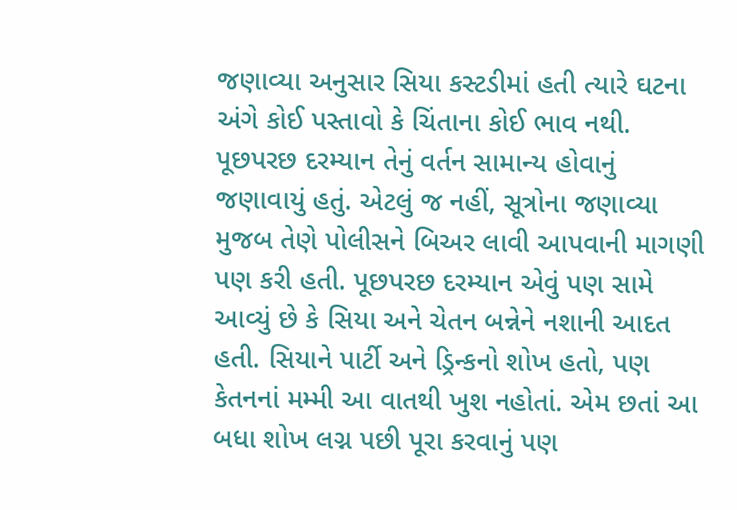જણાવ્યા અનુસાર સિયા કસ્ટડીમાં હતી ત્યારે ઘટના અંગે કોઈ પસ્તાવો કે ચિંતાના કોઈ ભાવ નથી. પૂછપરછ દરમ્યાન તેનું વર્તન સામાન્ય હોવાનું જણાવાયું હતું. એટલું જ નહીં, સૂત્રોના જણાવ્યા મુજબ તેણે પોલીસને બિઅર લાવી આપવાની માગણી પણ કરી હતી. પૂછપરછ દરમ્યાન એવું પણ સામે આવ્યું છે કે સિયા અને ચેતન બન્નેને નશાની આદત હતી. સિયાને પાર્ટી અને ડ્રિન્કનો શોખ હતો, પણ કેતનનાં મમ્મી આ વાતથી ખુશ નહોતાં. એમ છતાં આ બધા શોખ લગ્ન પછી પૂરા કરવાનું પણ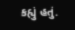કહ્યું હતું.